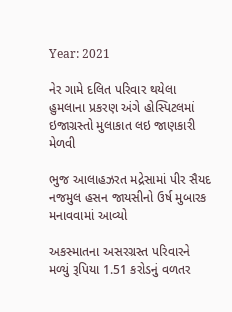Year: 2021

નેર ગામે દલિત પરિવાર થયેલા હુમલાના પ્રકરણ અંગે હોસ્પિટલમાં ઇજાગ્રસ્તો મુલાકાત લઇ જાણકારી મેળવી

ભુજ આલાહઝરત મદ્રેસામાં પીર સૈયદ નજમુલ હસન જાયસીનો ઉર્ષ મુબારક મનાવવામાં આવ્યો

અકસ્માતના અસરગ્રસ્ત પરિવારને મળ્યું રૂપિયા 1.51 કરોડનું વળતર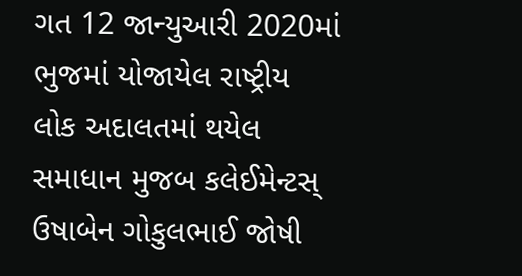ગત 12 જાન્યુઆરી 2020માં ભુજમાં યોજાયેલ રાષ્ટ્રીય લોક અદાલતમાં થયેલ સમાધાન મુજબ કલેઈમેન્ટસ્ ઉષાબેન ગોકુલભાઈ જોષી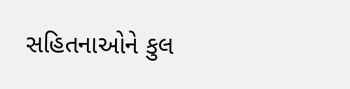સહિતનાઓને કુલ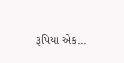રૂપિયા એક...